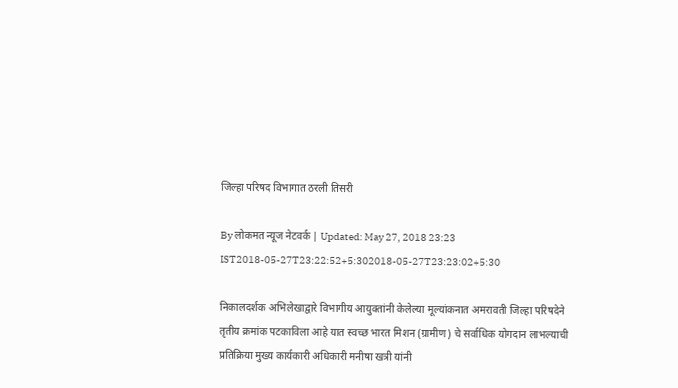जिल्हा परिषद विभागात ठरली तिसरी

By लोकमत न्यूज नेटवर्क | Updated: May 27, 2018 23:23 IST2018-05-27T23:22:52+5:302018-05-27T23:23:02+5:30

निकालदर्शक अभिलेखाद्वारे विभागीय आयुक्तांनी केलेल्या मूल्यांकनात अमरावती जिल्हा परिषदेने तृतीय क्रमांक पटकाविला आहे यात स्वच्छ भारत मिशन (ग्रामीण) चे सर्वाधिक योगदान लाभल्याची प्रतिक्रिया मुख्य कार्यकारी अधिकारी मनीषा खत्री यांनी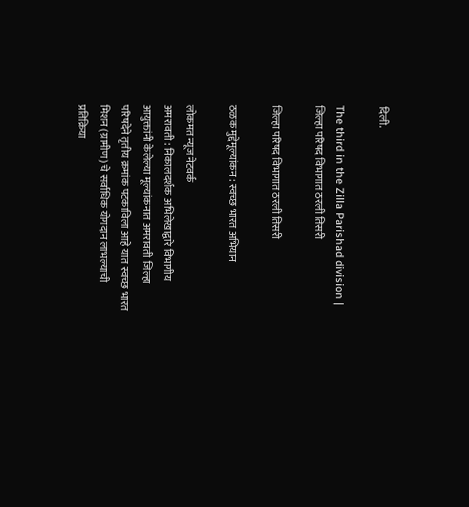दिली.

The third in the Zilla Parishad division | जिल्हा परिषद विभागात ठरली तिसरी

जिल्हा परिषद विभागात ठरली तिसरी

ठळक मुद्देमूल्यांकन : स्वच्छ भारत अभियान

लोकमत न्यूज नेटवर्क
अमरावती : निकालदर्शक अभिलेखाद्वारे विभागीय आयुक्तांनी केलेल्या मूल्यांकनात अमरावती जिल्हा परिषदेने तृतीय क्रमांक पटकाविला आहे यात स्वच्छ भारत मिशन (ग्रामीण) चे सर्वाधिक योगदान लाभल्याची प्रतिक्रिया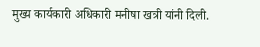मुख्य कार्यकारी अधिकारी मनीषा खत्री यांनी दिली.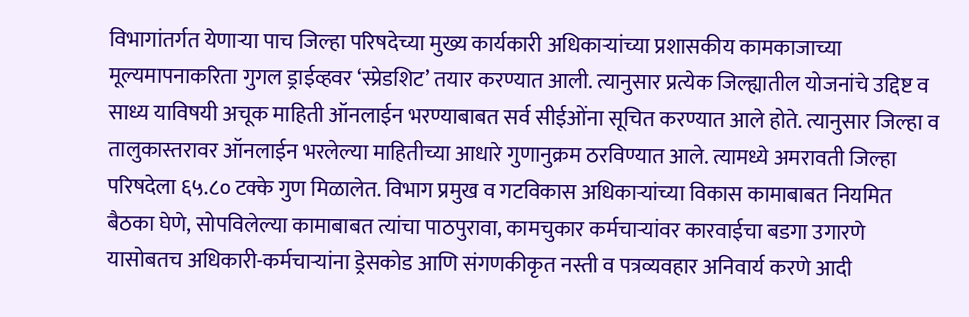विभागांतर्गत येणाऱ्या पाच जिल्हा परिषदेच्या मुख्य कार्यकारी अधिकाऱ्यांच्या प्रशासकीय कामकाजाच्या मूल्यमापनाकरिता गुगल ड्राईव्हवर ‘स्प्रेडशिट’ तयार करण्यात आली. त्यानुसार प्रत्येक जिल्ह्यातील योजनांचे उद्दिष्ट व साध्य याविषयी अचूक माहिती ऑनलाईन भरण्याबाबत सर्व सीईओंना सूचित करण्यात आले होते. त्यानुसार जिल्हा व तालुकास्तरावर ऑनलाईन भरलेल्या माहितीच्या आधारे गुणानुक्रम ठरविण्यात आले. त्यामध्ये अमरावती जिल्हा परिषदेला ६५.८० टक्के गुण मिळालेत. विभाग प्रमुख व गटविकास अधिकाऱ्यांच्या विकास कामाबाबत नियमित बैठका घेणे, सोपविलेल्या कामाबाबत त्यांचा पाठपुरावा, कामचुकार कर्मचाऱ्यांवर कारवाईचा बडगा उगारणे यासोबतच अधिकारी-कर्मचाऱ्यांना ड्रेसकोड आणि संगणकीकृत नस्ती व पत्रव्यवहार अनिवार्य करणे आदी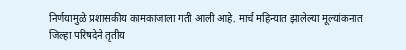निर्णयामुळे प्रशासकीय कामकाजाला गती आली आहे. मार्च महिन्यात झालेल्या मूल्यांकनात जिल्हा परिषदेने तृतीय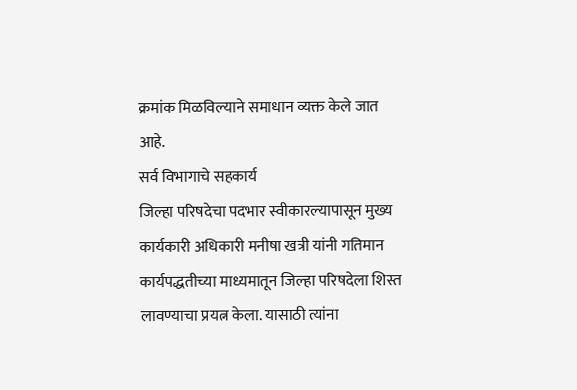क्रमांक मिळविल्याने समाधान व्यक्त केले जात आहे.
सर्व विभागाचे सहकार्य
जिल्हा परिषदेचा पदभार स्वीकारल्यापासून मुख्य कार्यकारी अधिकारी मनीषा खत्री यांनी गतिमान कार्यपद्धतीच्या माध्यमातून जिल्हा परिषदेला शिस्त लावण्याचा प्रयत्न केला. यासाठी त्यांना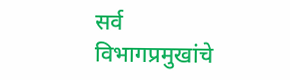सर्व विभागप्रमुखांचे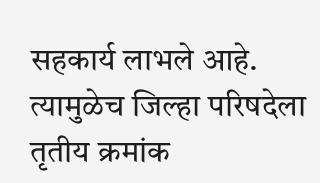सहकार्य लाभले आहे. त्यामुळेच जिल्हा परिषदेला तृतीय क्रमांक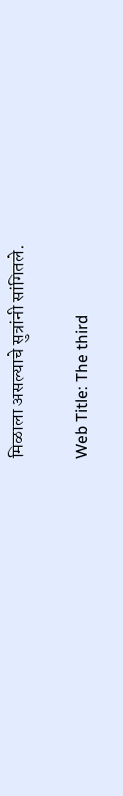मिळाला असल्याचे सुत्रांनी सांगितले.

Web Title: The third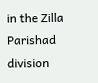in the Zilla Parishad division